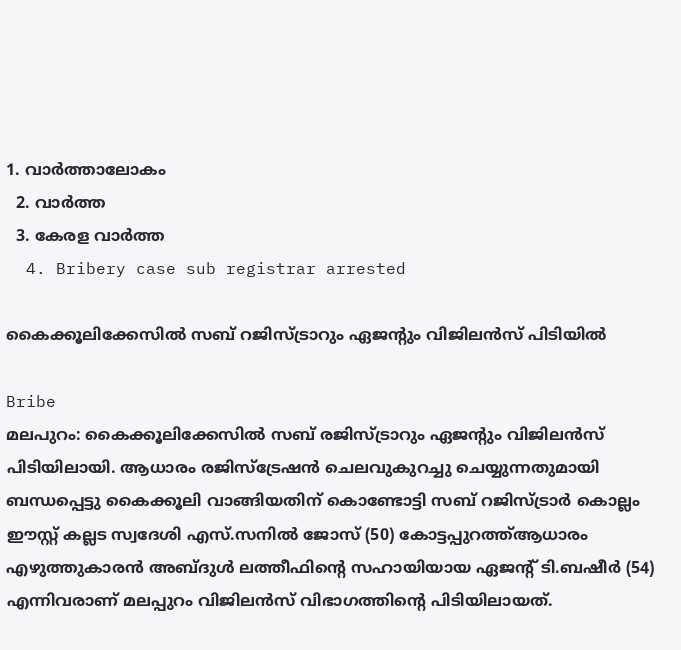1. വാര്‍ത്താലോകം
  2. വാര്‍ത്ത
  3. കേരള വാര്‍ത്ത
  4. Bribery case sub registrar arrested

കൈക്കൂലിക്കേസിൽ സബ് റജിസ്ട്രാറും ഏജൻ്റും വിജിലൻസ് പിടിയിൽ

Bribe
മലപുറം: കൈക്കൂലിക്കേസില്‍ സബ് രജിസ്ട്രാറും ഏജന്റും വിജിലന്‍സ് പിടിയിലായി. ആധാരം രജിസ്‌ട്രേഷന്‍ ചെലവുകുറച്ചു ചെയ്യുന്നതുമായി ബന്ധപ്പെട്ടു കൈക്കൂലി വാങ്ങിയതിന് കൊണ്ടോട്ടി സബ് റജിസ്ട്രാര്‍ കൊല്ലം ഈസ്റ്റ് കല്ലട സ്വദേശി എസ്.സനില്‍ ജോസ് (50) കോട്ടപ്പുറത്ത്ആധാരം എഴുത്തുകാരന്‍ അബ്ദുള്‍ ലത്തീഫിന്റെ സഹായിയായ ഏജന്റ് ടി.ബഷീര്‍ (54) എന്നിവരാണ് മലപ്പുറം വിജിലന്‍സ് വിഭാഗത്തിന്റെ പിടിയിലായത്.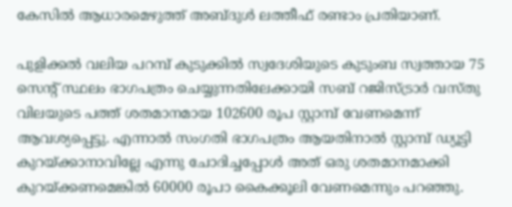കേസില്‍ ആധാരമെഴുത്ത് അബ്ദുള്‍ ലത്തീഫ് രണ്ടാം പ്രതിയാണ്.

പുളിക്കല്‍ വലിയ പറമ്പ് കുടുക്കില്‍ സ്വദേശിയുടെ കുടുംബ സ്വത്തായ 75 സെന്റ് സ്ഥലം ഭാഗപത്രം ചെയ്യുന്നതിലേക്കായി സബ് റജിസ്ട്രാര്‍ വസ്തു വിലയുടെ പത്ത് ശതമാനമായ 102600 രൂപ സ്റ്റാമ്പ് വേണമെന്ന് ആവശ്യപ്പെട്ടു. എന്നാല്‍ സംഗതി ഭാഗപത്രം ആയതിനാല്‍ സ്റ്റാമ്പ് ഡ്യൂട്ടി കുറയ്ക്കാനാവില്ലേ എന്നു ചോദിച്ചപ്പോള്‍ അത് ഒരു ശതമാനമാക്കി കുറയ്ക്കണമെങ്കില്‍ 60000 രൂപാ കൈക്കൂലി വേണമെന്നും പറഞ്ഞു.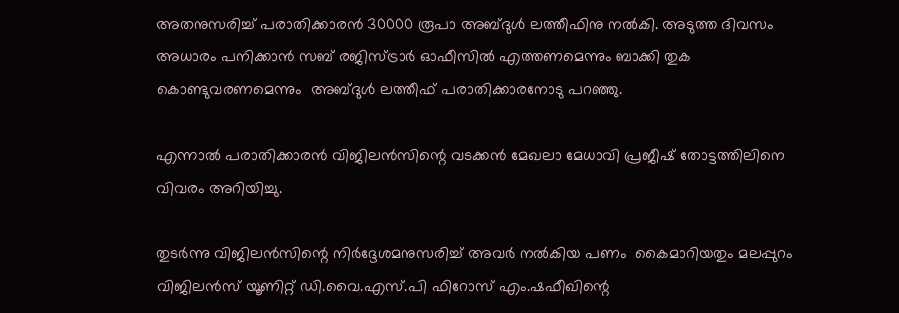അതനുസരിച്ച് പരാതിക്കാരന്‍ 30000 രൂപാ അബ്ദുള്‍ ലത്തീഫിനു നല്‍കി. അടുത്ത ദിവസം അധാരം പനിക്കാന്‍ സബ് രജിസ്ട്രാര്‍ ഓഫീസില്‍ എത്തണമെന്നും ബാക്കി തുക കൊണ്ടുവരണമെന്നും  അബ്ദുള്‍ ലത്തീഫ് പരാതിക്കാരനോടു പറഞ്ഞു.

എന്നാല്‍ പരാതിക്കാരന്‍ വിജിലന്‍സിന്റെ വടക്കന്‍ മേഖലാ മേധാവി പ്രജീഷ് തോട്ടത്തിലിനെ വിവരം അറിയിച്ചു.

തുടര്‍ന്നു വിജിലന്‍സിന്റെ നിര്‍ദ്ദേശമനുസരിച്ച് അവര്‍ നല്‍കിയ പണം  കൈമാറിയതും മലപ്പുറം വിജിലന്‍സ് യൂണിറ്റ് ഡി.വൈ.എസ്.പി ഫിറോസ് എം.ഷഫീഖിന്റെ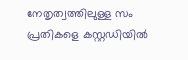നേതൃത്വത്തിലുള്ള സം പ്രതികളെ കസ്റ്റഡിയില്‍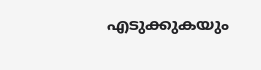എടുക്കുകയും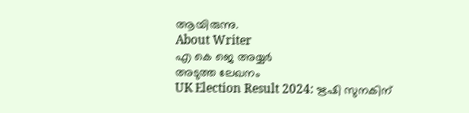ആയിരുന്നു.
About Writer
എ കെ ജെ അയ്യർ
അടുത്ത ലേഖനം
UK Election Result 2024: ഋഷി സുനകിന്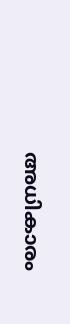അധികാരം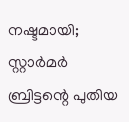നഷ്ടമായി; സ്റ്റാര്‍മര്‍ ബ്രിട്ടന്റെ പുതിയ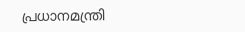പ്രധാനമന്ത്രി